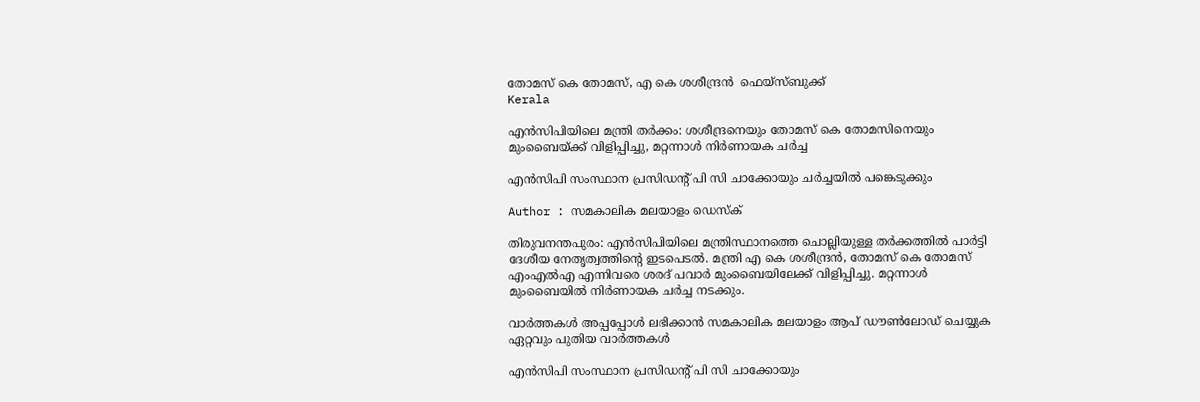തോമസ് കെ തോമസ്, എ കെ ശശീന്ദ്രന്‍  ഫെയ്‌സ്ബുക്ക്
Kerala

എന്‍സിപിയിലെ മന്ത്രി തര്‍ക്കം: ശശീന്ദ്രനെയും തോമസ് കെ തോമസിനെയും മുംബൈയ്ക്ക് വിളിപ്പിച്ചു, മറ്റന്നാള്‍ നിര്‍ണായക ചര്‍ച്ച

എന്‍സിപി സംസ്ഥാന പ്രസിഡന്റ് പി സി ചാക്കോയും ചര്‍ച്ചയില്‍ പങ്കെടുക്കും

Author : സമകാലിക മലയാളം ഡെസ്ക്

തിരുവനന്തപുരം: എന്‍സിപിയിലെ മന്ത്രിസ്ഥാനത്തെ ചൊല്ലിയുള്ള തര്‍ക്കത്തില്‍ പാര്‍ട്ടി ദേശീയ നേതൃത്വത്തിന്റെ ഇടപെടല്‍. മന്ത്രി എ കെ ശശീന്ദ്രന്‍, തോമസ് കെ തോമസ് എംഎല്‍എ എന്നിവരെ ശരദ് പവാര്‍ മുംബൈയിലേക്ക് വിളിപ്പിച്ചു. മറ്റന്നാള്‍ മുംബൈയില്‍ നിര്‍ണായക ചര്‍ച്ച നടക്കും.

വാര്‍ത്തകള്‍ അപ്പപ്പോള്‍ ലഭിക്കാന്‍ സമകാലിക മലയാളം ആപ് ഡൗണ്‍ലോഡ് ചെയ്യുക ഏറ്റവും പുതിയ വാര്‍ത്തകള്‍

എന്‍സിപി സംസ്ഥാന പ്രസിഡന്റ് പി സി ചാക്കോയും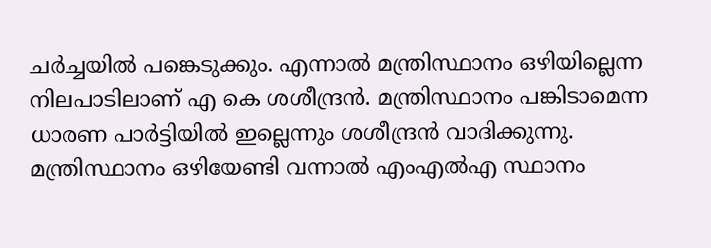ചര്‍ച്ചയില്‍ പങ്കെടുക്കും. എന്നാല്‍ മന്ത്രിസ്ഥാനം ഒഴിയില്ലെന്ന നിലപാടിലാണ് എ കെ ശശീന്ദ്രന്‍. മന്ത്രിസ്ഥാനം പങ്കിടാമെന്ന ധാരണ പാര്‍ട്ടിയില്‍ ഇല്ലെന്നും ശശീന്ദ്രന്‍ വാദിക്കുന്നു. മന്ത്രിസ്ഥാനം ഒഴിയേണ്ടി വന്നാല്‍ എംഎല്‍എ സ്ഥാനം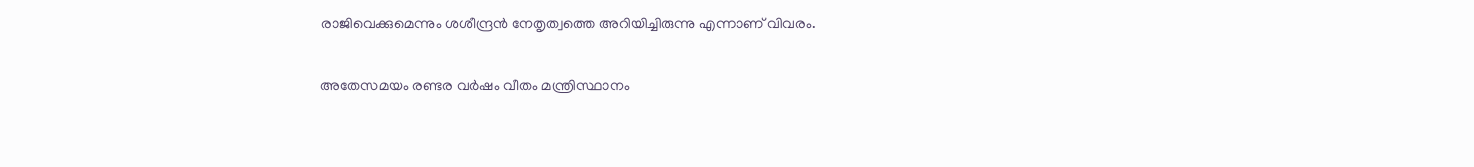രാജിവെക്കുമെന്നും ശശീന്ദ്രന്‍ നേതൃത്വത്തെ അറിയിച്ചിരുന്നു എന്നാണ് വിവരം.

അതേസമയം രണ്ടര വര്‍ഷം വീതം മന്ത്രിസ്ഥാനം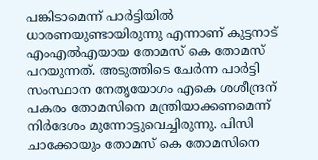പങ്കിടാമെന്ന് പാര്‍ട്ടിയില്‍ ധാരണയുണ്ടായിരുന്നു എന്നാണ് കുട്ടനാട് എംഎല്‍എയായ തോമസ് കെ തോമസ് പറയുന്നത്. അടുത്തിടെ ചേര്‍ന്ന പാര്‍ട്ടി സംസ്ഥാന നേതൃയോഗം എകെ ശശീന്ദ്രന് പകരം തോമസിനെ മന്ത്രിയാക്കണമെന്ന് നിര്‍ദേശം മുന്നോട്ടുവെച്ചിരുന്നു. പിസി ചാക്കോയും തോമസ് കെ തോമസിനെ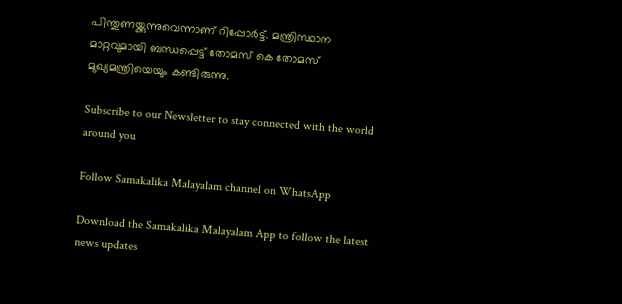പിന്തുണയ്ക്കുന്നുവെന്നാണ് റിപ്പോര്‍ട്ട്. മന്ത്രിസ്ഥാന മാറ്റവുമായി ബന്ധപ്പെട്ട് തോമസ് കെ തോമസ് മുഖ്യമന്ത്രിയെയും കണ്ടിരുന്നു.

Subscribe to our Newsletter to stay connected with the world around you

Follow Samakalika Malayalam channel on WhatsApp

Download the Samakalika Malayalam App to follow the latest news updates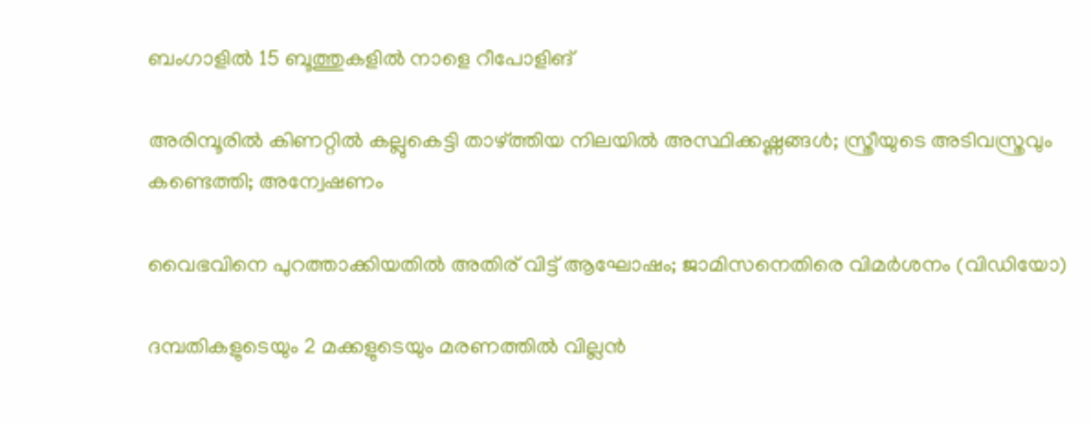ബംഗാളില്‍ 15 ബൂത്തുകളില്‍ നാളെ റീപോളിങ്

അരിമ്പൂരില്‍ കിണറ്റില്‍ കല്ലുകെട്ടി താഴ്ത്തിയ നിലയില്‍ അസ്ഥിക്കഷ്ണങ്ങള്‍; സ്ത്രീയുടെ അടിവസ്ത്രവും കണ്ടെത്തി; അന്വേഷണം

വൈഭവിനെ പുറത്താക്കിയതിൽ അതിര് വിട്ട് ആഘോഷം; ജാമിസനെതിരെ വിമർശനം (വിഡിയോ)

ദമ്പതികളുടെയും 2 മക്കളുടെയും മരണത്തില്‍ വില്ലന്‍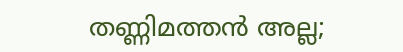തണ്ണിമത്തന്‍ അല്ല;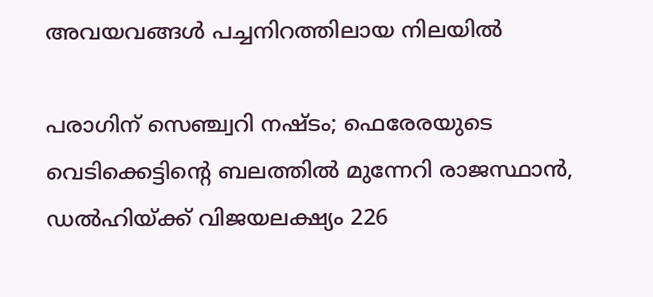അവയവങ്ങള്‍ പച്ചനിറത്തിലായ നിലയില്‍

പരാഗിന് സെഞ്ച്വറി നഷ്ടം; ഫെരേരയുടെ വെടിക്കെട്ടിന്റെ ബലത്തിൽ മുന്നേറി രാജസ്ഥാൻ, ഡൽഹിയ്ക്ക് വിജയലക്ഷ്യം 226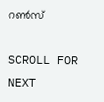റൺസ്

SCROLL FOR NEXT